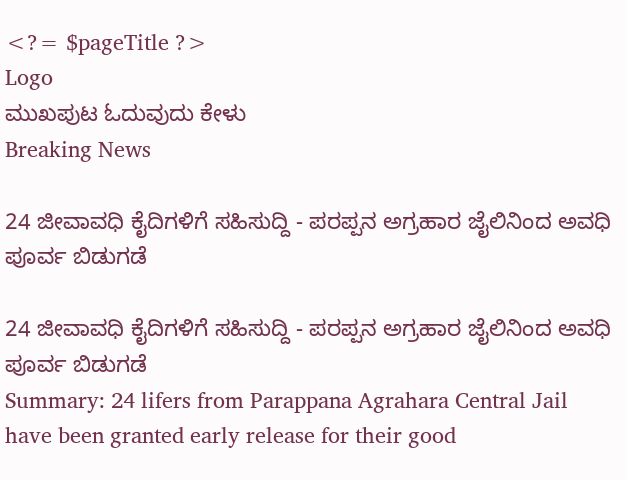<?= $pageTitle ?>
Logo
ಮುಖಪುಟ ಓದುವುದು ಕೇಳು
Breaking News

24 ಜೀವಾವಧಿ ಕೈದಿಗಳಿಗೆ ಸಹಿಸುದ್ದಿ - ಪರಪ್ಪನ ಅಗ್ರಹಾರ ಜೈಲಿನಿಂದ ಅವಧಿ ಪೂರ್ವ ಬಿಡುಗಡೆ

24 ಜೀವಾವಧಿ ಕೈದಿಗಳಿಗೆ ಸಹಿಸುದ್ದಿ - ಪರಪ್ಪನ ಅಗ್ರಹಾರ ಜೈಲಿನಿಂದ ಅವಧಿ ಪೂರ್ವ ಬಿಡುಗಡೆ
Summary: 24 lifers from Parappana Agrahara Central Jail have been granted early release for their good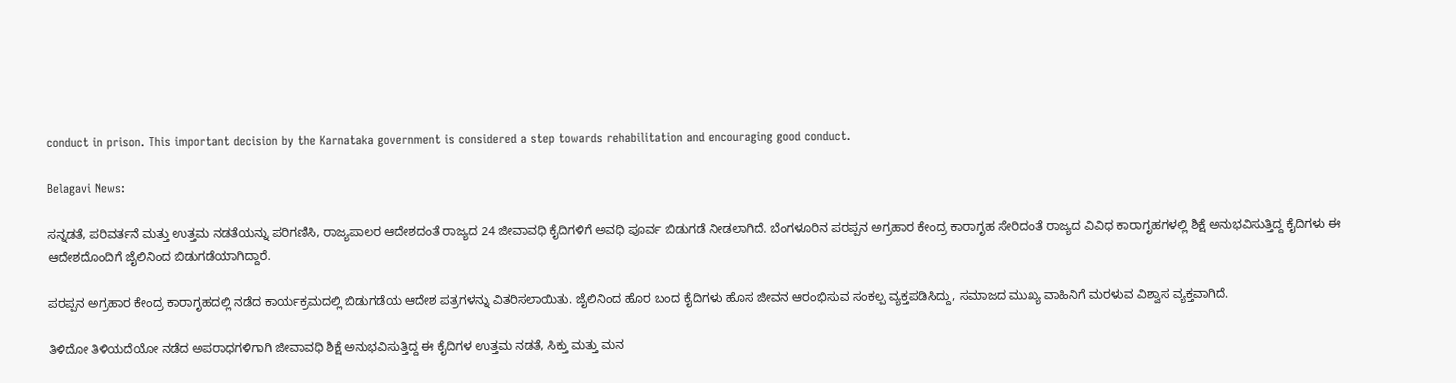conduct in prison. This important decision by the Karnataka government is considered a step towards rehabilitation and encouraging good conduct.

Belagavi News:

ಸನ್ನಡತೆ, ಪರಿವರ್ತನೆ ಮತ್ತು ಉತ್ತಮ ನಡತೆಯನ್ನು ಪರಿಗಣಿಸಿ, ರಾಜ್ಯಪಾಲರ ಆದೇಶದಂತೆ ರಾಜ್ಯದ 24 ಜೀವಾವಧಿ ಕೈದಿಗಳಿಗೆ ಅವಧಿ ಪೂರ್ವ ಬಿಡುಗಡೆ ನೀಡಲಾಗಿದೆ. ಬೆಂಗಳೂರಿನ ಪರಪ್ಪನ ಅಗ್ರಹಾರ ಕೇಂದ್ರ ಕಾರಾಗೃಹ ಸೇರಿದಂತೆ ರಾಜ್ಯದ ವಿವಿಧ ಕಾರಾಗೃಹಗಳಲ್ಲಿ ಶಿಕ್ಷೆ ಅನುಭವಿಸುತ್ತಿದ್ದ ಕೈದಿಗಳು ಈ ಆದೇಶದೊಂದಿಗೆ ಜೈಲಿನಿಂದ ಬಿಡುಗಡೆಯಾಗಿದ್ದಾರೆ.

ಪರಪ್ಪನ ಅಗ್ರಹಾರ ಕೇಂದ್ರ ಕಾರಾಗೃಹದಲ್ಲಿ ನಡೆದ ಕಾರ್ಯಕ್ರಮದಲ್ಲಿ ಬಿಡುಗಡೆಯ ಆದೇಶ ಪತ್ರಗಳನ್ನು ವಿತರಿಸಲಾಯಿತು. ಜೈಲಿನಿಂದ ಹೊರ ಬಂದ ಕೈದಿಗಳು ಹೊಸ ಜೀವನ ಆರಂಭಿಸುವ ಸಂಕಲ್ಪ ವ್ಯಕ್ತಪಡಿಸಿದ್ದು, ಸಮಾಜದ ಮುಖ್ಯ ವಾಹಿನಿಗೆ ಮರಳುವ ವಿಶ್ವಾಸ ವ್ಯಕ್ತವಾಗಿದೆ.

ತಿಳಿದೋ ತಿಳಿಯದೆಯೋ ನಡೆದ ಅಪರಾಧಗಳಿಗಾಗಿ ಜೀವಾವಧಿ ಶಿಕ್ಷೆ ಅನುಭವಿಸುತ್ತಿದ್ದ ಈ ಕೈದಿಗಳ ಉತ್ತಮ ನಡತೆ, ಸಿಕ್ತು ಮತ್ತು ಮನ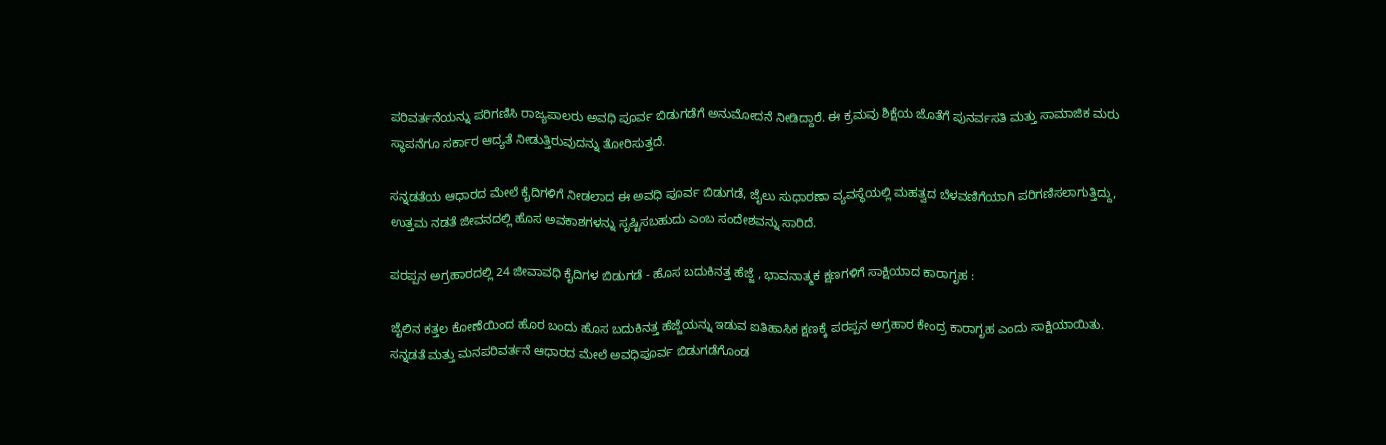ಪರಿವರ್ತನೆಯನ್ನು ಪರಿಗಣಿಸಿ ರಾಜ್ಯಪಾಲರು ಅವಧಿ ಪೂರ್ವ ಬಿಡುಗಡೆಗೆ ಅನುಮೋದನೆ ನೀಡಿದ್ದಾರೆ. ಈ ಕ್ರಮವು ಶಿಕ್ಷೆಯ ಜೊತೆಗೆ ಪುನರ್ವಸತಿ ಮತ್ತು ಸಾಮಾಜಿಕ ಮರು ಸ್ಥಾಪನೆಗೂ ಸರ್ಕಾರ ಆದ್ಯತೆ ನೀಡುತ್ತಿರುವುದನ್ನು ತೋರಿಸುತ್ತದೆ.

ಸನ್ನಡತೆಯ ಆಧಾರದ ಮೇಲೆ ಕೈದಿಗಳಿಗೆ ನೀಡಲಾದ ಈ ಅವಧಿ ಪೂರ್ವ ಬಿಡುಗಡೆ, ಜೈಲು ಸುಧಾರಣಾ ವ್ಯವಸ್ಥೆಯಲ್ಲಿ ಮಹತ್ವದ ಬೆಳವಣಿಗೆಯಾಗಿ ಪರಿಗಣಿಸಲಾಗುತ್ತಿದ್ದು, ಉತ್ತಮ ನಡತೆ ಜೀವನದಲ್ಲಿ ಹೊಸ ಅವಕಾಶಗಳನ್ನು ಸೃಷ್ಟಿಸಬಹುದು ಎಂಬ ಸಂದೇಶವನ್ನು ಸಾರಿದೆ.

ಪರಪ್ಪನ ಅಗ್ರಹಾರದಲ್ಲಿ 24 ಜೀವಾವಧಿ ಕೈದಿಗಳ ಬಿಡುಗಡೆ - ಹೊಸ ಬದುಕಿನತ್ತ ಹೆಜ್ಜೆ , ಭಾವನಾತ್ಮಕ ಕ್ಷಣಗಳಿಗೆ ಸಾಕ್ಷಿಯಾದ ಕಾರಾಗೃಹ :

ಜೈಲಿನ ಕತ್ತಲ ಕೋಣೆಯಿಂದ ಹೊರ ಬಂದು ಹೊಸ ಬದುಕಿನತ್ತ ಹೆಜ್ಜೆಯನ್ನು ಇಡುವ ಐತಿಹಾಸಿಕ ಕ್ಷಣಕ್ಕೆ ಪರಪ್ಪನ ಅಗ್ರಹಾರ ಕೇಂದ್ರ ಕಾರಾಗೃಹ ಎಂದು ಸಾಕ್ಷಿಯಾಯಿತು. ಸನ್ನಡತೆ ಮತ್ತು ಮನಪರಿವರ್ತನೆ ಆಧಾರದ ಮೇಲೆ ಅವಧಿಪೂರ್ವ ಬಿಡುಗಡೆಗೊಂಡ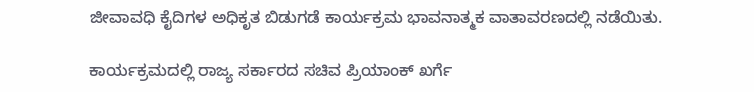ಜೀವಾವಧಿ ಕೈದಿಗಳ ಅಧಿಕೃತ ಬಿಡುಗಡೆ ಕಾರ್ಯಕ್ರಮ ಭಾವನಾತ್ಮಕ ವಾತಾವರಣದಲ್ಲಿ ನಡೆಯಿತು.

ಕಾರ್ಯಕ್ರಮದಲ್ಲಿ ರಾಜ್ಯ ಸರ್ಕಾರದ ಸಚಿವ ಪ್ರಿಯಾಂಕ್ ಖರ್ಗೆ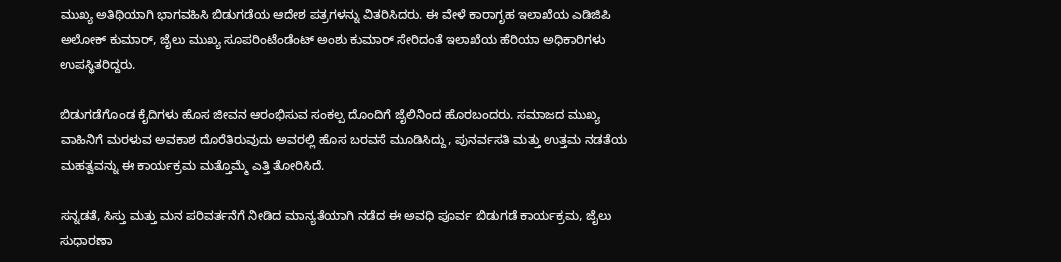ಮುಖ್ಯ ಅತಿಥಿಯಾಗಿ ಭಾಗವಹಿಸಿ ಬಿಡುಗಡೆಯ ಆದೇಶ ಪತ್ರಗಳನ್ನು ವಿತರಿಸಿದರು. ಈ ವೇಳೆ ಕಾರಾಗೃಹ ಇಲಾಖೆಯ ಎಡಿಜಿಪಿ ಅಲೋಕ್ ಕುಮಾರ್, ಜೈಲು ಮುಖ್ಯ ಸೂಪರಿಂಟೆಂಡೆಂಟ್ ಅಂಶು ಕುಮಾರ್ ಸೇರಿದಂತೆ ಇಲಾಖೆಯ ಹೆರಿಯಾ ಅಧಿಕಾರಿಗಳು ಉಪಸ್ಥಿತರಿದ್ದರು.

ಬಿಡುಗಡೆಗೊಂಡ ಕೈದಿಗಳು ಹೊಸ ಜೀವನ ಆರಂಭಿಸುವ ಸಂಕಲ್ಪ ದೊಂದಿಗೆ ಜೈಲಿನಿಂದ ಹೊರಬಂದರು. ಸಮಾಜದ ಮುಖ್ಯ ವಾಹಿನಿಗೆ ಮರಳುವ ಅವಕಾಶ ದೊರೆತಿರುವುದು ಅವರಲ್ಲಿ ಹೊಸ ಬರವಸೆ ಮೂಡಿಸಿದ್ದು, ಪುನರ್ವಸತಿ ಮತ್ತು ಉತ್ತಮ ನಡತೆಯ ಮಹತ್ವವನ್ನು ಈ ಕಾರ್ಯಕ್ರಮ ಮತ್ತೊಮ್ಮೆ ಎತ್ತಿ ತೋರಿಸಿದೆ.

ಸನ್ನಡತೆ, ಸಿಸ್ತು ಮತ್ತು ಮನ ಪರಿವರ್ತನೆಗೆ ನೀಡಿದ ಮಾನ್ಯತೆಯಾಗಿ ನಡೆದ ಈ ಅವಧಿ ಪೂರ್ವ ಬಿಡುಗಡೆ ಕಾರ್ಯಕ್ರಮ, ಜೈಲು ಸುಧಾರಣಾ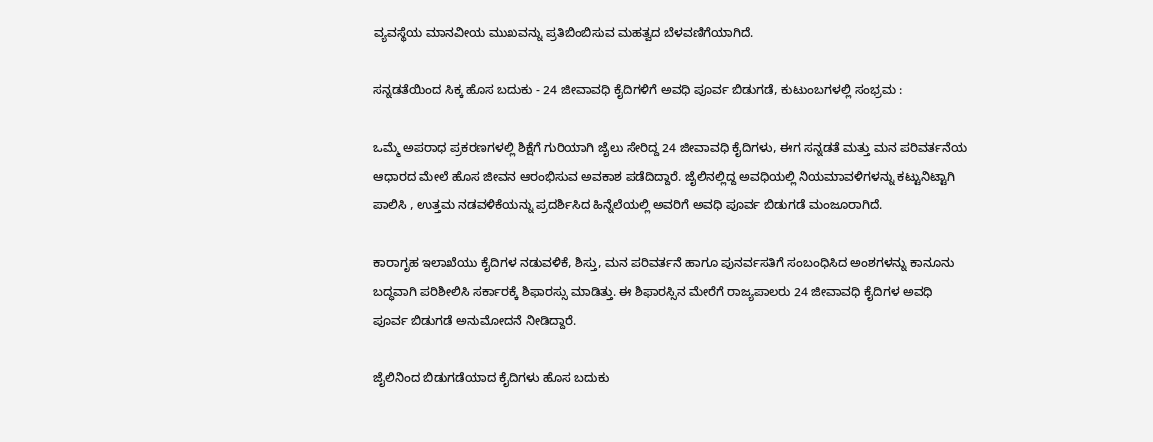ವ್ಯವಸ್ಥೆಯ ಮಾನವೀಯ ಮುಖವನ್ನು ಪ್ರತಿಬಿಂಬಿಸುವ ಮಹತ್ವದ ಬೆಳವಣಿಗೆಯಾಗಿದೆ.

ಸನ್ನಡತೆಯಿಂದ ಸಿಕ್ಕ ಹೊಸ ಬದುಕು - 24 ಜೀವಾವಧಿ ಕೈದಿಗಳಿಗೆ ಅವಧಿ ಪೂರ್ವ ಬಿಡುಗಡೆ, ಕುಟುಂಬಗಳಲ್ಲಿ ಸಂಭ್ರಮ :

ಒಮ್ಮೆ ಅಪರಾಧ ಪ್ರಕರಣಗಳಲ್ಲಿ ಶಿಕ್ಷೆಗೆ ಗುರಿಯಾಗಿ ಜೈಲು ಸೇರಿದ್ದ 24 ಜೀವಾವಧಿ ಕೈದಿಗಳು, ಈಗ ಸನ್ನಡತೆ ಮತ್ತು ಮನ ಪರಿವರ್ತನೆಯ ಆಧಾರದ ಮೇಲೆ ಹೊಸ ಜೀವನ ಆರಂಭಿಸುವ ಅವಕಾಶ ಪಡೆದಿದ್ದಾರೆ. ಜೈಲಿನಲ್ಲಿದ್ದ ಅವಧಿಯಲ್ಲಿ ನಿಯಮಾವಳಿಗಳನ್ನು ಕಟ್ಟುನಿಟ್ಟಾಗಿ ಪಾಲಿಸಿ , ಉತ್ತಮ ನಡವಳಿಕೆಯನ್ನು ಪ್ರದರ್ಶಿಸಿದ ಹಿನ್ನೆಲೆಯಲ್ಲಿ ಅವರಿಗೆ ಅವಧಿ ಪೂರ್ವ ಬಿಡುಗಡೆ ಮಂಜೂರಾಗಿದೆ.

ಕಾರಾಗೃಹ ಇಲಾಖೆಯು ಕೈದಿಗಳ ನಡುವಳಿಕೆ, ಶಿಸ್ತು, ಮನ ಪರಿವರ್ತನೆ ಹಾಗೂ ಪುನರ್ವಸತಿಗೆ ಸಂಬಂಧಿಸಿದ ಅಂಶಗಳನ್ನು ಕಾನೂನು ಬದ್ಧವಾಗಿ ಪರಿಶೀಲಿಸಿ ಸರ್ಕಾರಕ್ಕೆ ಶಿಫಾರಸ್ಸು ಮಾಡಿತ್ತು. ಈ ಶಿಫಾರಸ್ಸಿನ ಮೇರೆಗೆ ರಾಜ್ಯಪಾಲರು 24 ಜೀವಾವಧಿ ಕೈದಿಗಳ ಅವಧಿ ಪೂರ್ವ ಬಿಡುಗಡೆ ಅನುಮೋದನೆ ನೀಡಿದ್ದಾರೆ.

ಜೈಲಿನಿಂದ ಬಿಡುಗಡೆಯಾದ ಕೈದಿಗಳು ಹೊಸ ಬದುಕು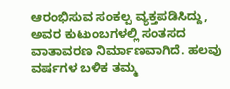ಆರಂಭಿಸುವ ಸಂಕಲ್ಪ ವ್ಯಕ್ತಪಡಿಸಿದ್ದು, ಅವರ ಕುಟುಂಬಗಳಲ್ಲಿ ಸಂತಸದ ವಾತಾವರಣ ನಿರ್ಮಾಣವಾಗಿದೆ. ಹಲವು ವರ್ಷಗಳ ಬಳಿಕ ತಮ್ಮ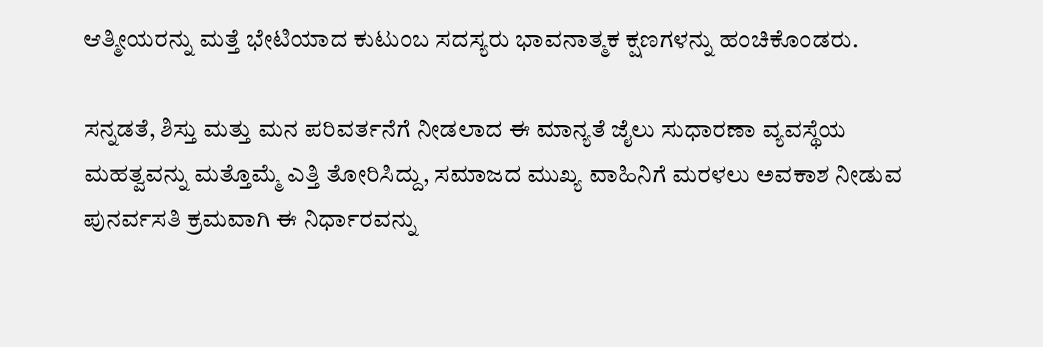ಆತ್ಮೀಯರನ್ನು ಮತ್ತೆ ಭೇಟಿಯಾದ ಕುಟುಂಬ ಸದಸ್ಯರು ಭಾವನಾತ್ಮಕ ಕ್ಷಣಗಳನ್ನು ಹಂಚಿಕೊಂಡರು.

ಸನ್ನಡತೆ, ಶಿಸ್ತು ಮತ್ತು ಮನ ಪರಿವರ್ತನೆಗೆ ನೀಡಲಾದ ಈ ಮಾನ್ಯತೆ ಜೈಲು ಸುಧಾರಣಾ ವ್ಯವಸ್ಥೆಯ ಮಹತ್ವವನ್ನು ಮತ್ತೊಮ್ಮೆ ಎತ್ತಿ ತೋರಿಸಿದ್ದು, ಸಮಾಜದ ಮುಖ್ಯ ವಾಹಿನಿಗೆ ಮರಳಲು ಅವಕಾಶ ನೀಡುವ ಪುನರ್ವಸತಿ ಕ್ರಮವಾಗಿ ಈ ನಿರ್ಧಾರವನ್ನು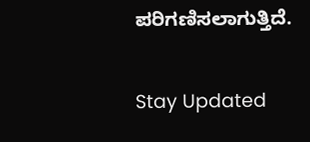ಪರಿಗಣಿಸಲಾಗುತ್ತಿದೆ.

Stay Updated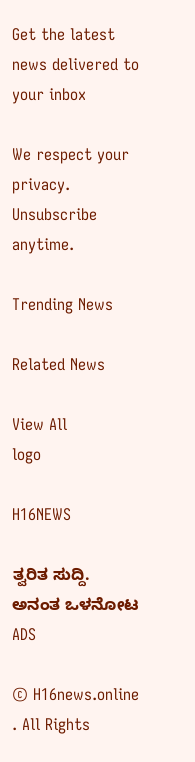Get the latest news delivered to your inbox

We respect your privacy. Unsubscribe anytime.

Trending News

Related News

View All
logo

H16NEWS

ತ್ವರಿತ ಸುದ್ದಿ. ಅನಂತ ಒಳನೋಟ
ADS

© H16news.online . All Rights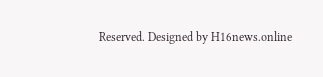Reserved. Designed by H16news.online